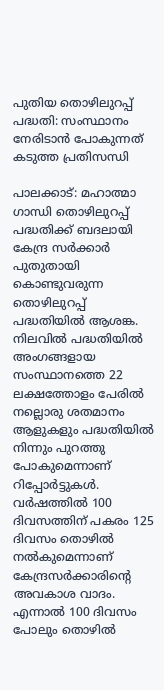പുതിയ തൊഴിലുറപ്പ് പദ്ധതി: സംസ്ഥാനം നേരിടാന്‍ പോകുന്നത് കടുത്ത പ്രതിസന്ധി

പാലക്കാട്: മഹാത്മാ ഗാന്ധി തൊഴിലുറപ്പ് പദ്ധതിക്ക് ബദലായി കേന്ദ്ര സര്‍ക്കാര്‍ പുതുതായി കൊണ്ടുവരുന്ന തൊഴിലുറപ്പ് പദ്ധതിയില്‍ ആശങ്ക. നിലവില്‍ പദ്ധതിയില്‍ അംഗങ്ങളായ സംസ്ഥാനത്തെ 22 ലക്ഷത്തോളം പേരില്‍ നല്ലൊരു ശതമാനം ആളുകളും പദ്ധതിയില്‍ നിന്നും പുറത്തു പോകുമെന്നാണ് റിപ്പോര്‍ട്ടുകള്‍. വര്‍ഷത്തില്‍ 100 ദിവസത്തിന് പകരം 125 ദിവസം തൊഴില്‍ നല്‍കുമെന്നാണ് കേന്ദ്രസര്‍ക്കാരിന്റെ അവകാശ വാദം. എന്നാല്‍ 100 ദിവസം പോലും തൊഴില്‍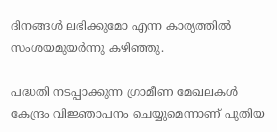ദിനങ്ങള്‍ ലഭിക്കുമോ എന്ന കാര്യത്തില്‍ സംശയമുയര്‍ന്നു കഴിഞ്ഞു.

പദ്ധതി നടപ്പാക്കുന്ന ഗ്രാമീണ മേഖലകള്‍ കേന്ദ്രം വിജ്ഞാപനം ചെയ്യുമെന്നാണ് പുതിയ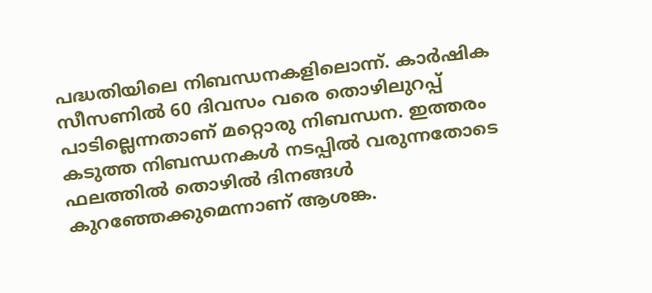പദ്ധതിയിലെ നിബന്ധനകളിലൊന്ന്. കാര്‍ഷിക സീസണില്‍ 60 ദിവസം വരെ തൊഴിലുറപ്പ് പാടില്ലെന്നതാണ് മറ്റൊരു നിബന്ധന. ഇത്തരം കടുത്ത നിബന്ധനകള്‍ നടപ്പില്‍ വരുന്നതോടെ ഫലത്തില്‍ തൊഴില്‍ ദിനങ്ങള്‍ കുറഞ്ഞേക്കുമെന്നാണ് ആശങ്ക.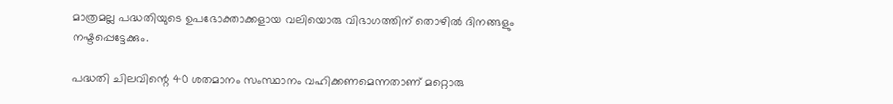മാത്രമല്ല പദ്ധതിയുടെ ഉപഭോക്താക്കളായ വലിയൊരു വിഭാഗത്തിന് തൊഴില്‍ ദിനങ്ങളും നഷ്ടപ്പെട്ടേക്കും.

പദ്ധതി ചിലവിന്റെ 40 ശതമാനം സംസ്ഥാനം വഹിക്കണമെന്നതാണ് മറ്റൊരു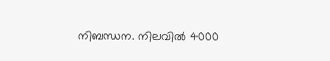നിബന്ധന. നിലവില്‍ 4000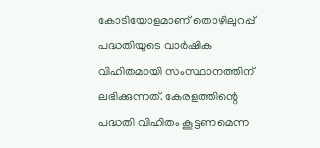കോടിയോളമാണ് തൊഴിലുറപ്പ് പദ്ധതിയുടെ വാര്‍ഷിക വിഹിതമായി സംസ്ഥാനത്തിന് ലഭിക്കുന്നത്. കേരളത്തിന്റെ പദ്ധതി വിഹിതം കൂട്ടണമെന്ന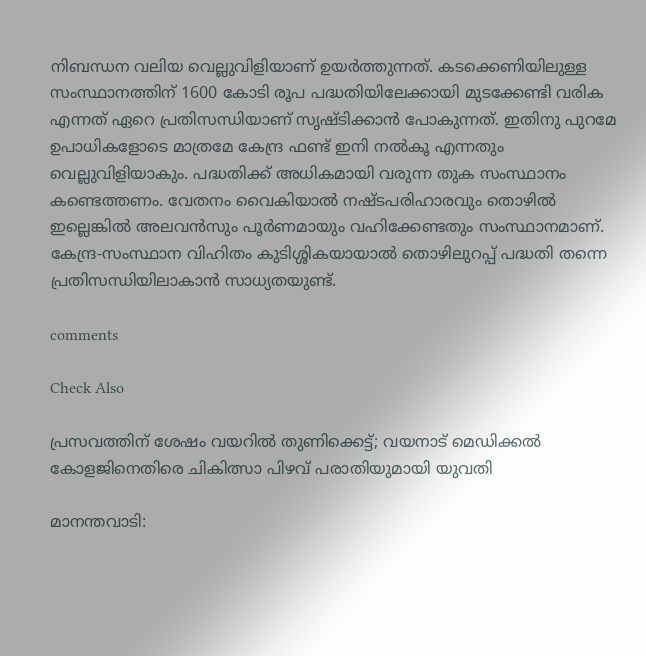നിബന്ധന വലിയ വെല്ലുവിളിയാണ് ഉയര്‍ത്തുന്നത്. കടക്കെണിയിലുള്ള സംസ്ഥാനത്തിന് 1600 കോടി രൂപ പദ്ധതിയിലേക്കായി മുടക്കേണ്ടി വരിക എന്നത് ഏറെ പ്രതിസന്ധിയാണ് സൃഷ്ടിക്കാന്‍ പോകുന്നത്. ഇതിനു പുറമേ ഉപാധികളോടെ മാത്രമേ കേന്ദ്ര ഫണ്ട് ഇനി നല്‍കൂ എന്നതും വെല്ലുവിളിയാകും. പദ്ധതിക്ക് അധികമായി വരുന്ന തുക സംസ്ഥാനം കണ്ടെത്തണം. വേതനം വൈകിയാല്‍ നഷ്ടപരിഹാരവും തൊഴില്‍ ഇല്ലെങ്കില്‍ അലവന്‍സും പൂര്‍ണമായും വഹിക്കേണ്ടതും സംസ്ഥാനമാണ്. കേന്ദ്ര-സംസ്ഥാന വിഹിതം കുടിശ്ശികയായാല്‍ തൊഴിലുറപ്പ് പദ്ധതി തന്നെ പ്രതിസന്ധിയിലാകാന്‍ സാധ്യതയുണ്ട്.

comments

Check Also

പ്രസവത്തിന് ശേഷം വയറില്‍ തുണിക്കെട്ട്; വയനാട് മെഡിക്കല്‍ കോളജിനെതിരെ ചികിത്സാ പിഴവ് പരാതിയുമായി യുവതി

മാനന്തവാടി: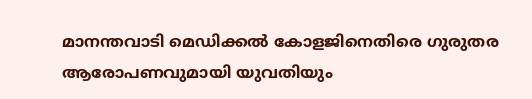മാനന്തവാടി മെഡിക്കല്‍ കോളജിനെതിരെ ഗുരുതര ആരോപണവുമായി യുവതിയും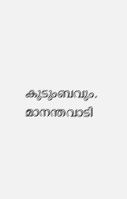കുടുംബവും. മാനന്തവാടി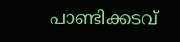പാണ്ടിക്കടവ്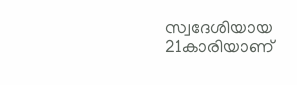സ്വദേശിയായ 21കാരിയാണ്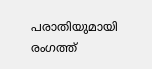പരാതിയുമായി രംഗത്ത്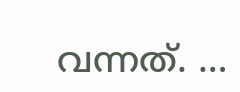വന്നത്. …